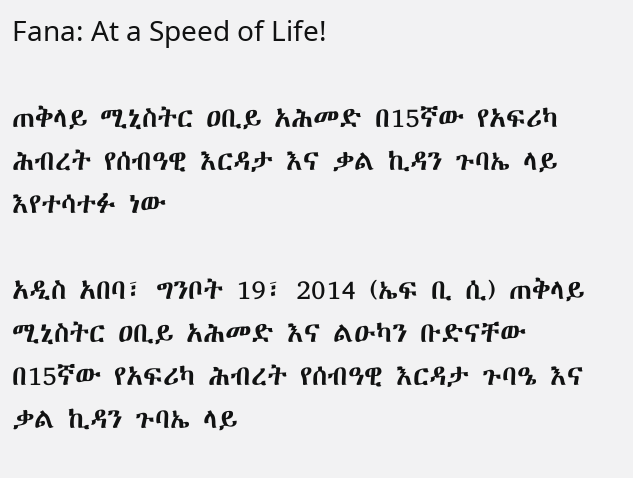Fana: At a Speed of Life!

ጠቅላይ ሚኒስትር ዐቢይ አሕመድ በ15ኛው የአፍሪካ ሕብረት የሰብዓዊ እርዳታ እና ቃል ኪዳን ጉባኤ ላይ እየተሳተፉ ነው

አዲስ አበባ፣ ግንቦት 19፣ 2014 (ኤፍ ቢ ሲ) ጠቅላይ ሚኒስትር ዐቢይ አሕመድ እና ልዑካን ቡድናቸው በ15ኛው የአፍሪካ ሕብረት የሰብዓዊ እርዳታ ጉባዔ እና ቃል ኪዳን ጉባኤ ላይ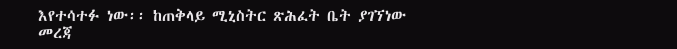እየተሳተፉ ነው፡፡ ከጠቅላይ ሚኒስትር ጽሕፈት ቤት ያገኘነው መረጃ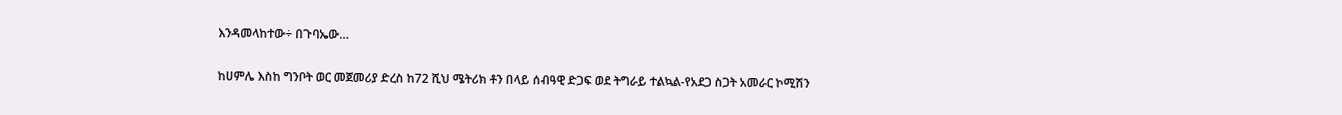እንዳመላከተው÷ በጉባኤው…

ከሀምሌ እስከ ግንቦት ወር መጀመሪያ ድረስ ከ72 ሺህ ሜትሪክ ቶን በላይ ሰብዓዊ ድጋፍ ወደ ትግራይ ተልኳል-የአደጋ ስጋት አመራር ኮሚሽን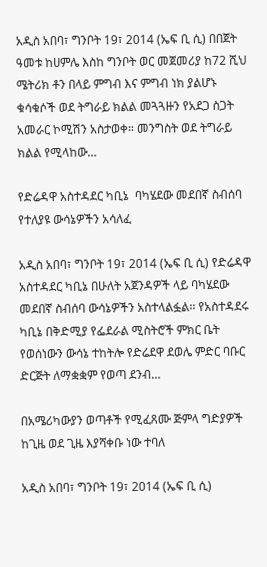አዲስ አበባ፣ ግንቦት 19፣ 2014 (ኤፍ ቢ ሲ) በበጀት ዓመቱ ከሀምሌ እስከ ግንቦት ወር መጀመሪያ ከ72 ሺህ ሜትሪክ ቶን በላይ ምግብ እና ምግብ ነክ ያልሆኑ ቁሳቁሶች ወደ ትግራይ ክልል መጓጓዙን የአደጋ ስጋት አመራር ኮሚሽን አስታወቀ። መንግስት ወደ ትግራይ ክልል የሚላከው…

የድሬዳዋ አስተዳደር ካቢኔ  ባካሄደው መደበኛ ስብሰባ የተለያዩ ውሳኔዎችን አሳለፈ

አዲስ አበባ፣ ግንቦት 19፣ 2014 (ኤፍ ቢ ሲ) የድሬዳዋ አስተዳደር ካቢኔ በሁለት አጀንዳዎች ላይ ባካሄደው መደበኛ ስብሰባ ውሳኔዎችን አስተላልፏል፡፡ የአስተዳደሩ ካቢኔ በቅድሚያ የፌደራል ሚስትሮች ምክር ቤት የወሰነውን ውሳኔ ተከትሎ የድሬደዋ ደወሌ ምድር ባቡር ድርጅት ለማቋቋም የወጣ ደንብ…

በአሜሪካውያን ወጣቶች የሚፈጸሙ ጅምላ ግድያዎች ከጊዜ ወደ ጊዜ እያሻቀቡ ነው ተባለ

አዲስ አበባ፣ ግንቦት 19፣ 2014 (ኤፍ ቢ ሲ)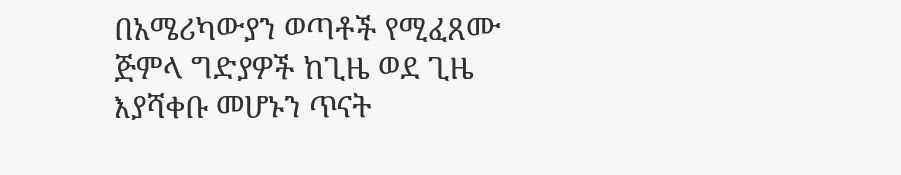በአሜሪካውያን ወጣቶች የሚፈጸሙ ጅምላ ግድያዎች ከጊዜ ወደ ጊዜ እያሻቀቡ መሆኑን ጥናት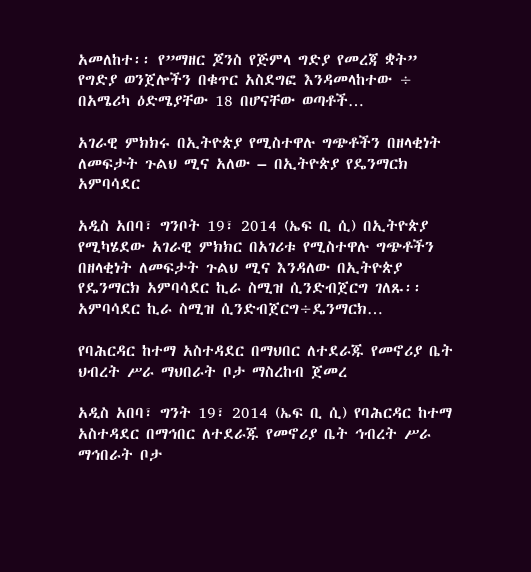አመለከተ፡፡ የ”ማዘር ጆንስ የጅምላ ግድያ የመረጃ ቋት” የግድያ ወንጀሎችን በቁጥር አስደግፎ እንዳመላከተው ÷ በአሜሪካ ዕድሜያቸው 18 በሆናቸው ወጣቶች…

አገራዊ ምክክሩ በኢትዮጵያ የሚስተዋሉ ግጭቶችን በዘላቂነት ለመፍታት ጉልህ ሚና አለው – በኢትዮጵያ የዴንማርክ አምባሳደር

አዲስ አበባ፣ ግንቦት 19፣ 2014 (ኤፍ ቢ ሲ) በኢትዮጵያ የሚካሄደው አገራዊ ምክክር በአገሪቱ የሚስተዋሉ ግጭቶችን በዘላቂነት ለመፍታት ጉልህ ሚና እንዳለው በኢትዮጵያ የዴንማርክ አምባሳደር ኪራ ስሚዝ ሲንድብጀርግ ገለጹ፡፡ አምባሳደር ኪራ ስሚዝ ሲንድብጀርግ÷ዴንማርክ…

የባሕርዳር ከተማ አስተዳደር በማህበር ለተደራጁ የመኖሪያ ቤት ህብረት ሥራ ማህበራት ቦታ ማስረከብ ጀመረ

አዲስ አበባ፣ ግንት 19፣ 2014 (ኤፍ ቢ ሲ) የባሕርዳር ከተማ አስተዳደር በማኅበር ለተደራጁ የመኖሪያ ቤት ኅብረት ሥራ ማኅበራት ቦታ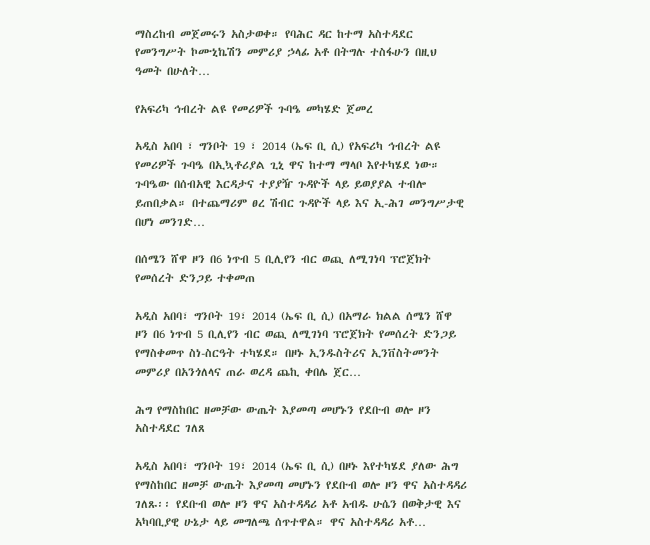ማስረከብ መጀመሩን አስታወቀ። የባሕር ዳር ከተማ አስተዳደር የመንግሥት ኮሙኒኬሽን መምሪያ ኃላፊ አቶ በትግሉ ተስፋሁን በዚህ ዓመት በሁለት…

የአፍሪካ ኅብረት ልዩ የመሪዎች ጉባዔ መካሄድ ጀመረ

አዲስ አበባ ፣ ግንቦት 19 ፣ 2014 (ኤፍ ቢ ሲ) የአፍሪካ ኅብረት ልዩ የመሪዎች ጉባዔ በኢኳቶሪያል ጊኒ ዋና ከተማ ማላቦ እየተካሄደ ነው። ጉባዔው በሰብአዊ እርዳታና ተያያዥ ጉዳዮች ላይ ይወያያል ተብሎ ይጠበቃል። በተጨማሪም ፀረ ሽብር ጉዳዮች ላይ እና ኢ-ሕገ መንግሥታዊ በሆነ መንገድ…

በሰሜን ሸዋ ዞን በ6 ነጥብ 5 ቢሊየን ብር ወጪ ለሚገነባ ፕሮጀክት የመሰረት ድንጋይ ተቀመጠ

አዲስ አበባ፣ ግንቦት 19፣ 2014 (ኤፍ ቢ ሲ) በአማራ ክልል ሰሜን ሸዋ ዞን በ6 ነጥብ 5 ቢሊየን ብር ወጪ ለሚገነባ ፕሮጀክት የመሰረት ድንጋይ የማስቀመጥ ስነ-ስርዓት ተካሄደ። በዞኑ ኢንዱስትሪና ኢንቨስትመንት መምሪያ በአንጎለላና ጠራ ወረዳ ጨኪ ቀበሌ ጀር…

ሕግ የማስከበር ዘመቻው ውጤት እያመጣ መሆኑን የደቡብ ወሎ ዞን አስተዳደር ገለጸ

አዲስ አበባ፣ ግንቦት 19፣ 2014 (ኤፍ ቢ ሲ) በዞኑ እየተካሄደ ያለው ሕግ የማስከበር ዘመቻ ውጤት እያመጣ መሆኑን የደቡብ ወሎ ዞን ዋና አስተዳዳሪ ገለጹ፡፡ የደቡብ ወሎ ዞን ዋና አስተዳዳሪ አቶ አብዱ ሁሴን በወቅታዊ እና አካባቢያዊ ሁኔታ ላይ መግለጫ ሰጥተዋል። ዋና አስተዳዳሪ አቶ…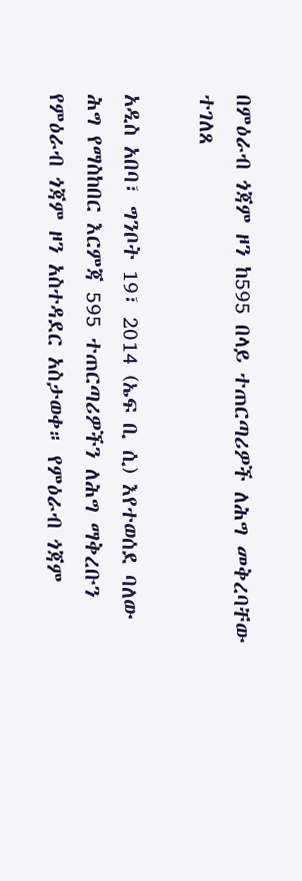በምዕራብ ጎጃም ዞን ከ595 በላይ ተጠርጣሪዎች ለሕግ መቅረባቸው ተገለጸ

አዲስ አበባ፣ ግንቦት 19፣ 2014 (ኤፍ ቢ ሲ) እየተወሰደ ባለው ሕግ የማስከበር እርምጃ 595 ተጠርጣሪዎችን ለሕግ ማቅረቡን የምዕራብ ጎጃም ዞን አስተዳደር አስታወቀ። የምዕራብ ጎጃም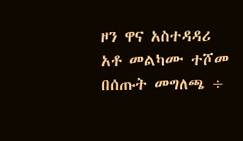ዞን ዋና አስተዳዳሪ አቶ መልካሙ ተሾመ በሰጡት መግለጫ ÷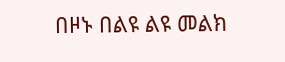በዞኑ በልዩ ልዩ መልክ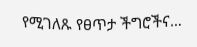የሚገለጹ የፀጥታ ችግሮችና…